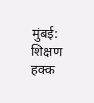मुंबई: शिक्षण हक्क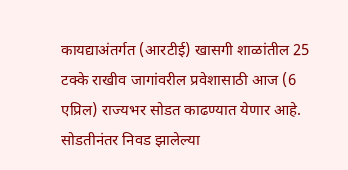कायद्याअंतर्गत (आरटीई) खासगी शाळांतील 25 टक्के राखीव जागांवरील प्रवेशासाठी आज (6 एप्रिल) राज्यभर सोडत काढण्यात येणार आहे. सोडतीनंतर निवड झालेल्या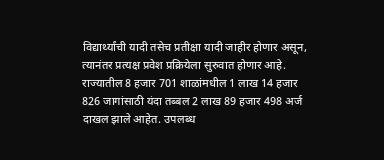विद्यार्थ्यांची यादी तसेच प्रतीक्षा यादी जाहीर होणार असून, त्यानंतर प्रत्यक्ष प्रवेश प्रक्रियेला सुरुवात होणार आहे.
राज्यातील 8 हजार 701 शाळांमधील 1 लाख 14 हजार 826 जागांसाठी यंदा तब्बल 2 लाख 89 हजार 498 अर्ज दाखल झाले आहेत. उपलब्ध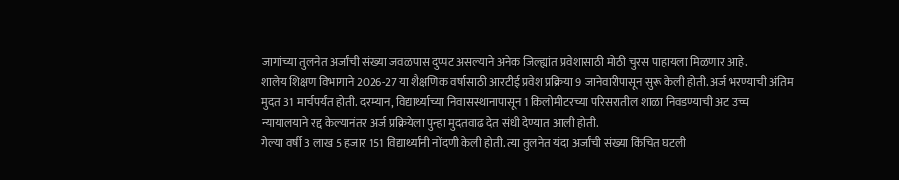जागांच्या तुलनेत अर्जांची संख्या जवळपास दुप्पट असल्याने अनेक जिल्ह्यांत प्रवेशासाठी मोठी चुरस पाहायला मिळणार आहे.
शालेय शिक्षण विभागाने 2026-27 या शैक्षणिक वर्षासाठी आरटीई प्रवेश प्रक्रिया 9 जानेवारीपासून सुरू केली होती. अर्ज भरण्याची अंतिम मुदत 31 मार्चपर्यंत होती. दरम्यान, विद्यार्थ्याच्या निवासस्थानापासून 1 किलोमीटरच्या परिसरातील शाळा निवडण्याची अट उच्च न्यायालयाने रद्द केल्यानंतर अर्ज प्रक्रियेला पुन्हा मुदतवाढ देत संधी देण्यात आली होती.
गेल्या वर्षी 3 लाख 5 हजार 151 विद्यार्थ्यांनी नोंदणी केली होती. त्या तुलनेत यंदा अर्जांची संख्या किंचित घटली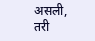असली, तरी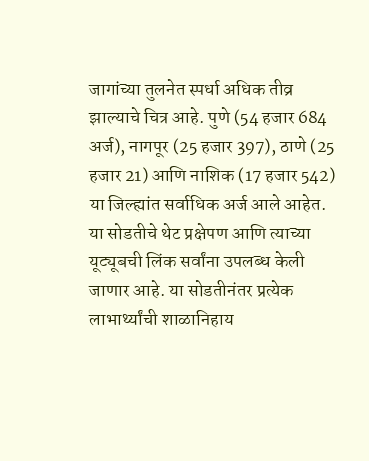जागांच्या तुलनेत स्पर्धा अधिक तीव्र झाल्याचे चित्र आहे. पुणे (54 हजार 684 अर्ज), नागपूर (25 हजार 397), ठाणे (25 हजार 21) आणि नाशिक (17 हजार 542) या जिल्ह्यांत सर्वाधिक अर्ज आले आहेत.
या सोडतीचे थेट प्रक्षेपण आणि त्याच्या यूट्यूबची लिंक सर्वांना उपलब्ध केली जाणार आहे. या सोडतीनंतर प्रत्येक लाभार्थ्यांची शाळानिहाय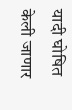यादी घोषित केली जाणार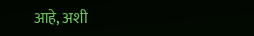आहे, अशी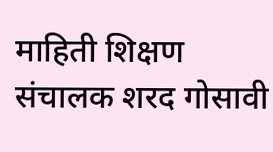माहिती शिक्षण संचालक शरद गोसावी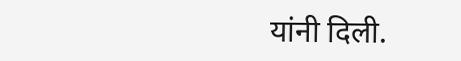यांनी दिली.